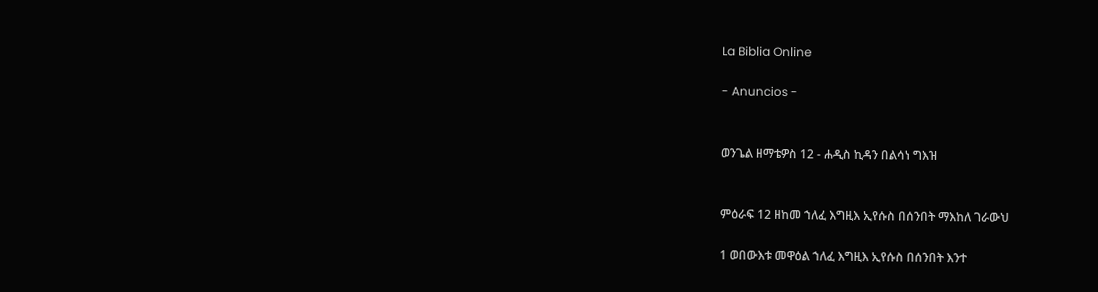La Biblia Online

- Anuncios -


ወንጌል ዘማቴዎስ 12 - ሐዲስ ኪዳን በልሳነ ግእዝ


ምዕራፍ 12 ዘከመ ኀለፈ እግዚእ ኢየሱስ በሰንበት ማእከለ ገራውህ

1 ወበውእቱ መዋዕል ኀለፈ እግዚእ ኢየሱስ በሰንበት እንተ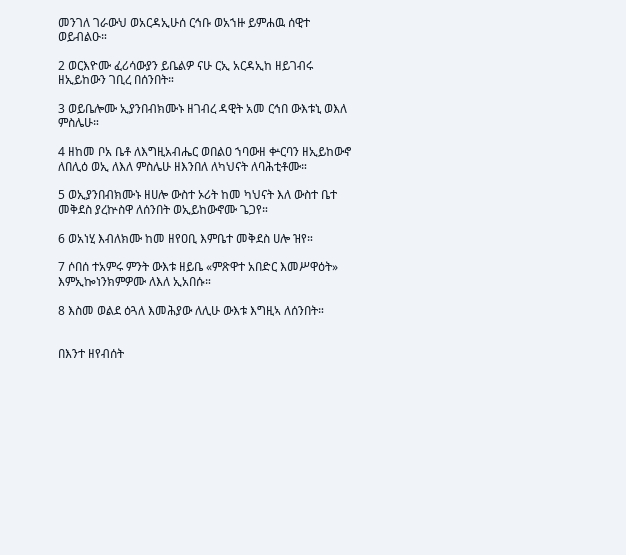መንገለ ገራውህ ወአርዳኢሁሰ ርኅቡ ወአኀዙ ይምሐዉ ሰዊተ ወይብልዑ።

2 ወርእዮሙ ፈሪሳውያን ይቤልዎ ናሁ ርኢ አርዳኢከ ዘይገብሩ ዘኢይከውን ገቢረ በሰንበት።

3 ወይቤሎሙ ኢያንበብክሙኑ ዘገብረ ዳዊት አመ ርኅበ ውእቱኒ ወእለ ምስሌሁ።

4 ዘከመ ቦአ ቤቶ ለእግዚአብሔር ወበልዐ ኀባውዘ ቍርባን ዘኢይከውኖ ለበሊዕ ወኢ ለእለ ምስሌሁ ዘእንበለ ለካህናት ለባሕቲቶሙ።

5 ወኢያንበብክሙኑ ዘሀሎ ውስተ ኦሪት ከመ ካህናት እለ ውስተ ቤተ መቅደስ ያረኵስዋ ለሰንበት ወኢይከውኖሙ ጌጋየ።

6 ወአነሂ እብለክሙ ከመ ዘየዐቢ እምቤተ መቅደስ ሀሎ ዝየ።

7 ሶበሰ ተአምሩ ምንት ውእቱ ዘይቤ «ምጽዋተ አበድር እመሥዋዕት» እምኢኰነንክምዎሙ ለእለ ኢአበሱ።

8 እስመ ወልደ ዕጓለ እመሕያው ለሊሁ ውእቱ እግዚኣ ለሰንበት።


በእንተ ዘየብሰት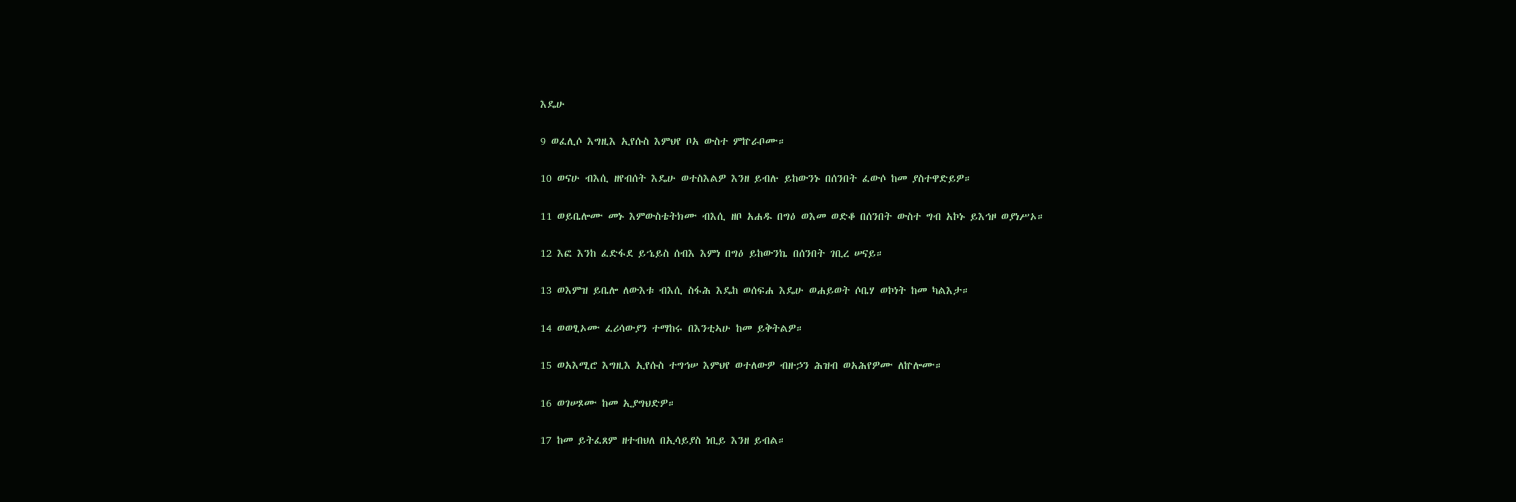እዴሁ

9 ወፈሊሶ እግዚእ ኢየሱስ እምህየ ቦአ ውስተ ምኵራቦሙ።

10 ወናሁ ብእሲ ዘየብሰት እዴሁ ወተስእልዎ እንዘ ይብሉ ይከውንኑ በሰንበት ፈውሶ ከመ ያስተዋድይዎ።

11 ወይቤሎሙ መኑ እምውስቴትክሙ ብእሲ ዘቦ አሐዱ በግዕ ወእመ ወድቆ በሰንበት ውስተ ግብ አኮኑ ይእኅዞ ወያነሥኦ።

12 እፎ እንከ ፈድፋደ ይኄይስ ሰብእ እምነ በግዕ ይከውንኬ በሰንበት ገቢረ ሠናይ።

13 ወእምዝ ይቤሎ ለውእቱ ብእሲ ስፋሕ እዴከ ወሰፍሐ እዴሁ ወሐይወት ሶቤሃ ወኮነት ከመ ካልእታ።

14 ወወፂኦሙ ፈሪሳውያን ተማከሩ በእንቲኣሁ ከመ ይቅትልዎ።

15 ወአእሚሮ እግዚእ ኢየሱስ ተግኅሠ እምህየ ወተለውዎ ብዙኃን ሕዝብ ወአሕየዎሙ ለኵሎሙ።

16 ወገሠጾሙ ከመ ኢያግህድዎ።

17 ከመ ይትፈጸም ዘተብህለ በኢሳይያስ ነቢይ እንዘ ይብል።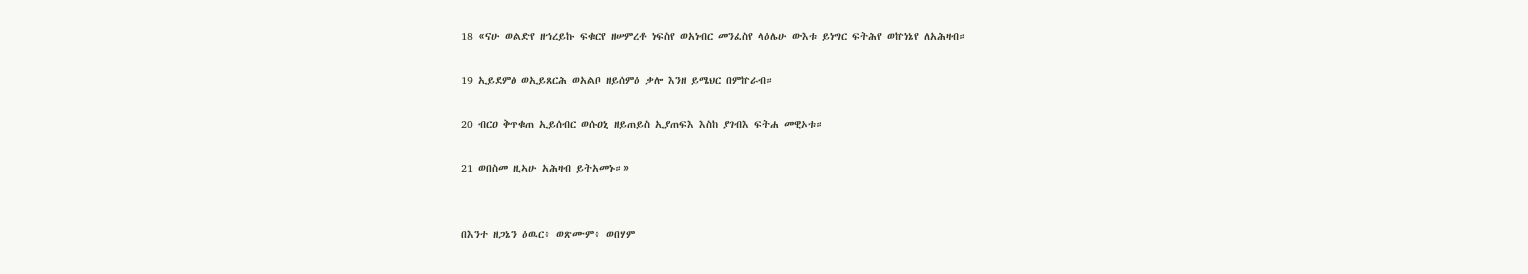18 «ናሁ ወልድየ ዘኀረይኩ ፍቁርየ ዘሠምረቶ ነፍስየ ወአነብር መንፈስየ ላዕሌሁ ውእቱ ይነግር ፍትሕየ ወኵነኔየ ለአሕዛብ።

19 ኢይደምፅ ወኢይጸርሕ ወአልቦ ዘይሰምዕ ቃሎ እንዘ ይሜህር በምኵራብ።

20 ብርዐ ቅጥቁጠ ኢይሰብር ወሱዐኒ ዘይጠይስ ኢያጠፍእ እስከ ያገብእ ፍትሐ መዊኦቱ።

21 ወበስመ ዚኣሁ አሕዛብ ይትአመኑ።»


በእንተ ዘጋኔን ዕዉር፥ ወጽሙም፥ ወበሃም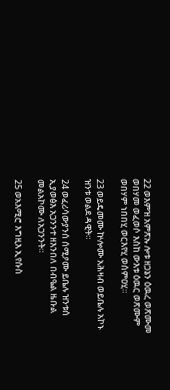22 ወእምዝ አምጽኡ ሎቱ ዘጋኔን ዕዉረ ወጽሙመ ወበሃመ ወፈወሶ እስከ ውእቱ ዕዉር ወጽሙም ወበሃም ነበበሂ ወርእየሂ ወሰምዐሂ።

23 ወይዴመሙ ኵሎሙ አሕዛብ ወይቤሉ አኮኑ ዝንቱ ወልደ ዳዊት።

24 ወፈሪሳውያንሰ ሰሚዖሙ ይቤሉ ዝንቱሰ ኢያወፅእ አጋንንተ ዘእንበለ በብዔል ዜቡል መልአኮሙ ለአጋንንት።

25 ወአእሚሮ እግዚእ ኢየሱስ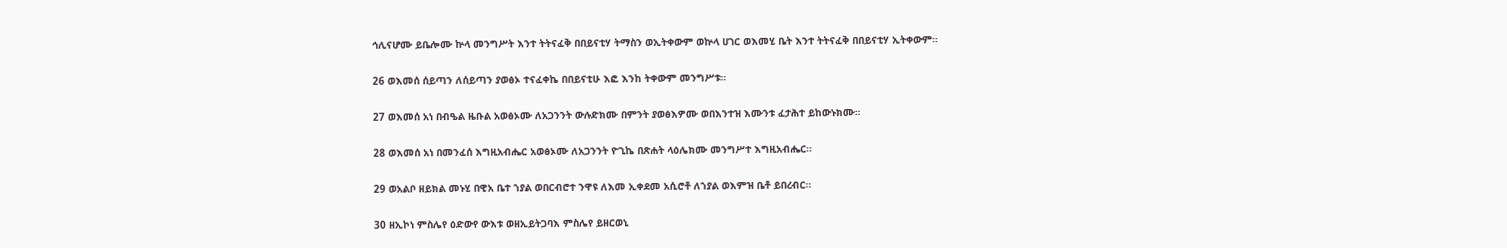ኅሊናሆሙ ይቤሎሙ ኵላ መንግሥት እንተ ትትናፈቅ በበይናቲሃ ትማስን ወኢትቀውም ወኵላ ሀገር ወእመሂ ቤት እንተ ትትናፈቅ በበይናቲሃ ኢትቀውም።

26 ወእመሰ ሰይጣን ለሰይጣን ያወፅኦ ተናፈቀኬ በበይናቲሁ እፎ እንከ ትቀውም መንግሥቱ።

27 ወእመሰ አነ በብዔል ዜቡል አወፅኦሙ ለአጋንንት ውሉድክሙ በምንት ያወፅእዎሙ ወበእንተዝ እሙንቱ ፈታሕተ ይከውኑክሙ።

28 ወእመሰ አነ በመንፈሰ እግዚአብሔር አወፅኦሙ ለአጋንንት ዮጊኬ በጽሐት ላዕሌክሙ መንግሥተ እግዚአብሔር።

29 ወአልቦ ዘይክል መኑሂ በዊአ ቤተ ኀያል ወበርብሮተ ንዋዩ ለእመ ኢቀደመ አሲሮቶ ለኀያል ወእምዝ ቤቶ ይበረብር።

30 ዘኢኮነ ምስሌየ ዕድውየ ውእቱ ወዘኢይትጋባእ ምስሌየ ይዘርወኒ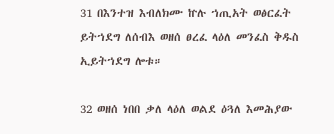31 በእንተዝ እብለክሙ ኵሉ ኀጢአት ወፅርፈት ይትኀደግ ለሰብእ ወዘሰ ፀረፈ ላዕለ መንፈስ ቅዱስ ኢይትኀደግ ሎቱ።

32 ወዘሰ ነበበ ቃለ ላዕለ ወልደ ዕጓለ እመሕያው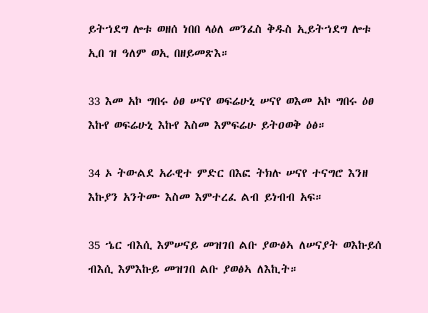ይትኀደግ ሎቱ ወዘሰ ነበበ ላዕለ መንፈስ ቅዱስ ኢይትኀደግ ሎቱ ኢበ ዝ ዓለም ወኢ በዘይመጽእ።

33 እመ አኮ ግበሩ ዕፀ ሠናየ ወፍሬሁኒ ሠናየ ወእመ አኮ ግበሩ ዕፀ እኩየ ወፍሬሁኒ እኩየ እስመ እምፍሬሁ ይትዐወቅ ዕፅ።

34 ኦ ትውልደ አራዊተ ምድር በእፎ ትክሉ ሠናየ ተናግሮ እንዘ እኩያን አንትሙ እስመ እምተረፈ ልብ ይነብብ አፍ።

35 ኄር ብእሲ እምሠናይ መዝገበ ልቡ ያውፅኣ ለሠናያት ወእኩይሰ ብእሲ እምእኩይ መዝገበ ልቡ ያወፅኣ ለእኪት።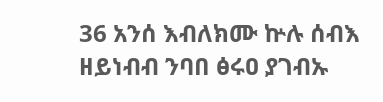36 አንሰ እብለክሙ ኵሉ ሰብእ ዘይነብብ ንባበ ፅሩዐ ያገብኡ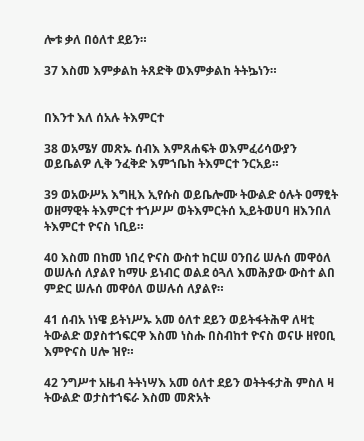ሎቱ ቃለ በዕለተ ደይን።

37 እስመ እምቃልከ ትጸድቅ ወእምቃልከ ትትኴነን።


በእንተ እለ ሰአሉ ትእምርተ

38 ወአሜሃ መጽኡ ሰብእ እምጸሐፍት ወእምፈሪሳውያን ወይቤልዎ ሊቅ ንፈቅድ እምኀቤከ ትእምርተ ንርአይ።

39 ወአውሥአ እግዚእ ኢየሱስ ወይቤሎሙ ትውልድ ዕሉት ዐማፂት ወዘማዊት ትእምርተ ተኀሥሥ ወትእምርትሰ ኢይትወሀባ ዘእንበለ ትእምርተ ዮናስ ነቢይ።

40 እስመ በከመ ነበረ ዮናስ ውስተ ከርሠ ዐንበሪ ሠሉሰ መዋዕለ ወሠሉሰ ለያልየ ከማሁ ይነብር ወልደ ዕጓለ እመሕያው ውስተ ልበ ምድር ሠሉሰ መዋዕለ ወሠሉሰ ለያልየ።

41 ሰብአ ነነዌ ይትነሥኡ አመ ዕለተ ደይን ወይትፋትሕዋ ለዛቲ ትውልድ ወያስተኀፍርዋ እስመ ነስሑ በስብከተ ዮናስ ወናሁ ዘየዐቢ እምዮናስ ሀሎ ዝየ።

42 ንግሥተ አዜብ ትትነሣእ አመ ዕለተ ደይን ወትትፋታሕ ምስለ ዛ ትውልድ ወታስተኀፍራ እስመ መጽአት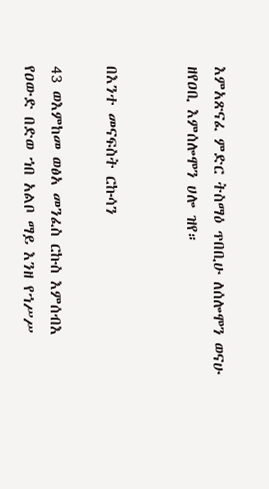እምአጽናፈ ምድር ትስማዕ ጥበቢሁ ለሰሎሞን ወናሁ ዘየዐቢ እምሰሎሞን ሀሎ ዝየ።


በእንተ መናፍስት ርኩሳን

43 ወእምከመ ወፅአ መንፈስ ርኩስ እምሰብእ የዐውድ በድወ ኀበ አልቦ ማይ እንዘ የኀሥሥ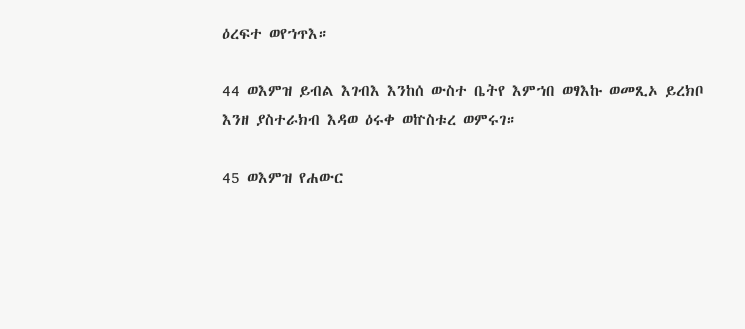ዕረፍተ ወየኀጥእ።

44 ወእምዝ ይብል እገብእ እንከሰ ውስተ ቤትየ እምኀበ ወፃእኩ ወመጺኦ ይረክቦ እንዘ ያስተራክብ እዳወ ዕሩቀ ወኵስቱረ ወምሩገ።

45 ወእምዝ የሐውር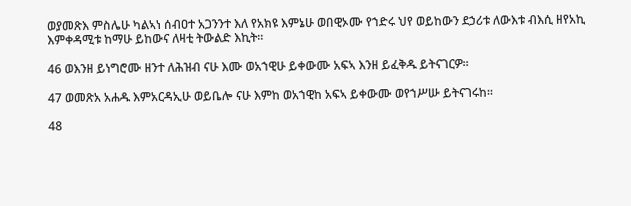ወያመጽእ ምስሌሁ ካልኣነ ሰብዐተ አጋንንተ እለ የአክዩ እምኔሁ ወበዊኦሙ የኀድሩ ህየ ወይከውን ደኃሪቱ ለውእቱ ብእሲ ዘየአኪ እምቀዳሚቱ ከማሁ ይከውና ለዛቲ ትውልድ እኪት።

46 ወእንዘ ይነግሮሙ ዘንተ ለሕዝብ ናሁ እሙ ወአኀዊሁ ይቀውሙ አፍኣ እንዘ ይፈቅዱ ይትናገርዎ።

47 ወመጽአ አሐዱ እምአርዳኢሁ ወይቤሎ ናሁ እምከ ወአኀዊከ አፍኣ ይቀውሙ ወየኀሥሡ ይትናገሩከ።

48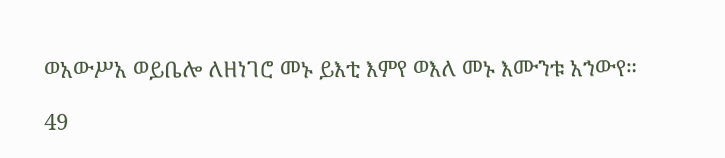ወአውሥአ ወይቤሎ ለዘነገሮ መኑ ይእቲ እምየ ወእለ መኑ እሙንቱ አኀውየ።

49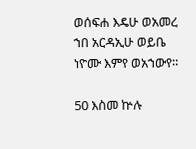ወሰፍሐ እዴሁ ወአመረ ኀበ አርዳኢሁ ወይቤ ነዮሙ እምየ ወአኀውየ።

50 እስመ ኵሉ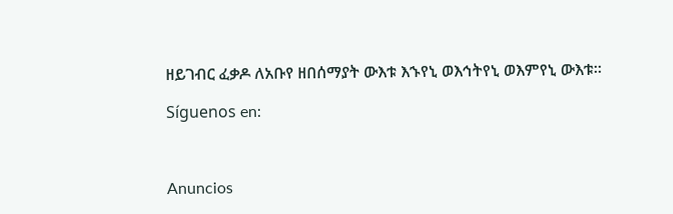ዘይገብር ፈቃዶ ለአቡየ ዘበሰማያት ውእቱ እኁየኒ ወእኅትየኒ ወእምየኒ ውእቱ።

Síguenos en:



Anuncios